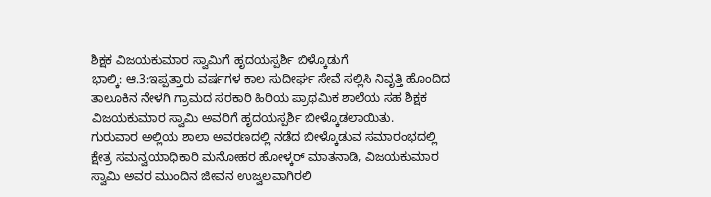ಶಿಕ್ಷಕ ವಿಜಯಕುಮಾರ ಸ್ವಾಮಿಗೆ ಹೃದಯಸ್ಪರ್ಶಿ ಬಿಳ್ಕೊಡುಗೆ
ಭಾಲ್ಕಿ: ಆ.3:ಇಪ್ಪತ್ತಾರು ವರ್ಷಗಳ ಕಾಲ ಸುದೀರ್ಘ ಸೇವೆ ಸಲ್ಲಿಸಿ ನಿವೃತ್ತಿ ಹೊಂದಿದ ತಾಲೂಕಿನ ನೇಳಗಿ ಗ್ರಾಮದ ಸರಕಾರಿ ಹಿರಿಯ ಪ್ರಾಥಮಿಕ ಶಾಲೆಯ ಸಹ ಶಿಕ್ಷಕ ವಿಜಯಕುಮಾರ ಸ್ವಾಮಿ ಅವರಿಗೆ ಹೃದಯಸ್ಪರ್ಶಿ ಬೀಳ್ಕೊಡಲಾಯಿತು.
ಗುರುವಾರ ಅಲ್ಲಿಯ ಶಾಲಾ ಅವರಣದಲ್ಲಿ ನಡೆದ ಬೀಳ್ಕೊಡುವ ಸಮಾರಂಭದಲ್ಲಿ ಕ್ಷೇತ್ರ ಸಮನ್ವಯಾಧಿಕಾರಿ ಮನೋಹರ ಹೋಳ್ಕರ್ ಮಾತನಾಡಿ, ವಿಜಯಕುಮಾರ ಸ್ವಾಮಿ ಅವರ ಮುಂದಿನ ಜೀವನ ಉಜ್ವಲವಾಗಿರಲಿ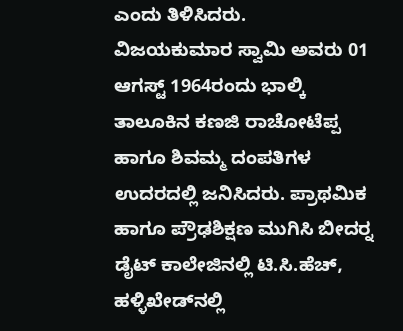ಎಂದು ತಿಳಿಸಿದರು.
ವಿಜಯಕುಮಾರ ಸ್ವಾಮಿ ಅವರು 01 ಆಗಸ್ಟ್ 1964ರಂದು ಭಾಲ್ಕಿ ತಾಲೂಕಿನ ಕಣಜಿ ರಾಚೋಟೆಪ್ಪ ಹಾಗೂ ಶಿವಮ್ಮ ದಂಪತಿಗಳ ಉದರದಲ್ಲಿ ಜನಿಸಿದರು. ಪ್ರಾಥಮಿಕ ಹಾಗೂ ಪ್ರೌಢಶಿಕ್ಷಣ ಮುಗಿಸಿ ಬೀದರ್‍ನ ಡೈಟ್ ಕಾಲೇಜಿನಲ್ಲಿ ಟಿ.ಸಿ.ಹೆಚ್, ಹಳ್ಳಿಖೇಡ್‍ನಲ್ಲಿ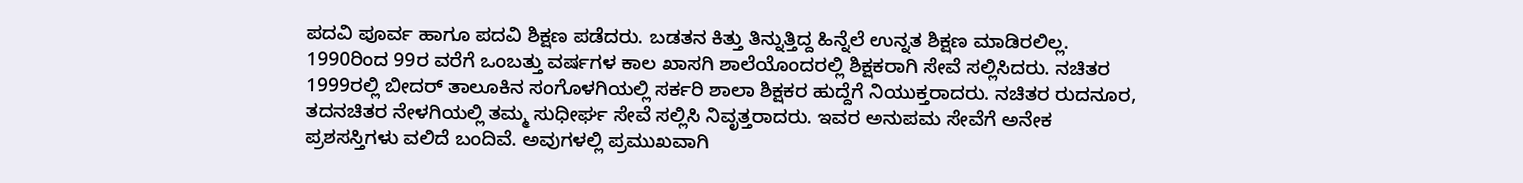ಪದವಿ ಪೂರ್ವ ಹಾಗೂ ಪದವಿ ಶಿಕ್ಷಣ ಪಡೆದರು. ಬಡತನ ಕಿತ್ತು ತಿನ್ನುತ್ತಿದ್ದ ಹಿನ್ನೆಲೆ ಉನ್ನತ ಶಿಕ್ಷಣ ಮಾಡಿರಲಿಲ್ಲ. 1990ರಿಂದ 99ರ ವರೆಗೆ ಒಂಬತ್ತು ವರ್ಷಗಳ ಕಾಲ ಖಾಸಗಿ ಶಾಲೆಯೊಂದರಲ್ಲಿ ಶಿಕ್ಷಕರಾಗಿ ಸೇವೆ ಸಲ್ಲಿಸಿದರು. ನಚಿತರ 1999ರಲ್ಲಿ ಬೀದರ್ ತಾಲೂಕಿನ ಸಂಗೊಳಗಿಯಲ್ಲಿ ಸರ್ಕರಿ ಶಾಲಾ ಶಿಕ್ಷಕರ ಹುದ್ದೆಗೆ ನಿಯುಕ್ತರಾದರು. ನಚಿತರ ರುದನೂರ, ತದನಚಿತರ ನೇಳಗಿಯಲ್ಲಿ ತಮ್ಮ ಸುಧೀರ್ಘ ಸೇವೆ ಸಲ್ಲಿಸಿ ನಿವೃತ್ತರಾದರು. ಇವರ ಅನುಪಮ ಸೇವೆಗೆ ಅನೇಕ ಪ್ರಶಸಸ್ತಿಗಳು ವಲಿದೆ ಬಂದಿವೆ. ಅವುಗಳಲ್ಲಿ ಪ್ರಮುಖವಾಗಿ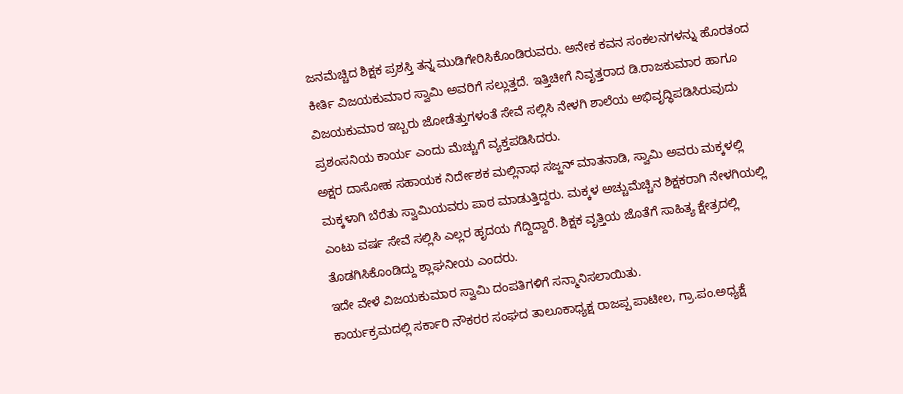ಜನಮೆಚ್ಚಿದ ಶಿಕ್ಷಕ ಪ್ರಶಸ್ತಿ ತನ್ನ ಮುಡಿಗೇರಿಸಿಕೊಂಡಿರುವರು. ಅನೇಕ ಕವನ ಸಂಕಲನಗಳನ್ನು ಹೊರತಂದ ಕೀರ್ತಿ ವಿಜಯಕುಮಾರ ಸ್ವಾಮಿ ಅವರಿಗೆ ಸಲ್ಲುತ್ತದೆ. ಇತ್ತಿಚೀಗೆ ನಿವೃತ್ತರಾದ ಡಿ.ರಾಜಕುಮಾರ ಹಾಗೂ ವಿಜಯಕುಮಾರ ಇಬ್ಬರು ಜೋಡೆತ್ತುಗಳಂತೆ ಸೇವೆ ಸಲ್ಲಿಸಿ ನೇಳಗಿ ಶಾಲೆಯ ಅಭಿವೃದ್ಧಿಪಡಿಸಿರುವುದು ಪ್ರಶಂಸನಿಯ ಕಾರ್ಯ ಎಂದು ಮೆಚ್ಚುಗೆ ವ್ಯಕ್ತಪಡಿಸಿದರು.
ಅಕ್ಷರ ದಾಸೋಹ ಸಹಾಯಕ ನಿರ್ದೇಶಕ ಮಲ್ಲಿನಾಥ ಸಜ್ಜನ್ ಮಾತನಾಡಿ, ಸ್ವಾಮಿ ಅವರು ಮಕ್ಕಳಲ್ಲಿ ಮಕ್ಕಳಾಗಿ ಬೆರೆತು ಸ್ವಾಮಿಯವರು ಪಾಠ ಮಾಡುತ್ತಿದ್ದರು. ಮಕ್ಕಳ ಅಚ್ಚುಮೆಚ್ಚಿನ ಶಿಕ್ಷಕರಾಗಿ ನೇಳಗಿಯಲ್ಲಿ ಎಂಟು ವರ್ಷ ಸೇವೆ ಸಲ್ಲಿಸಿ ಎಲ್ಲರ ಹೃದಯ ಗೆದ್ದಿದ್ದಾರೆ. ಶಿಕ್ಷಕ ವೃತ್ತಿಯ ಜೊತೆಗೆ ಸಾಹಿತ್ಯ ಕ್ಷೇತ್ರದಲ್ಲಿ ತೊಡಗಿಸಿಕೊಂಡಿದ್ದು ಶ್ಲಾಘನೀಯ ಎಂದರು.
ಇದೇ ವೇಳೆ ವಿಜಯಕುಮಾರ ಸ್ವಾಮಿ ದಂಪತಿಗಳಿಗೆ ಸನ್ಮಾನಿಸಲಾಯಿತು.
ಕಾರ್ಯಕ್ರಮದಲ್ಲಿ ಸರ್ಕಾರಿ ನೌಕರರ ಸಂಘದ ತಾಲೂಕಾಧ್ಯಕ್ಷ ರಾಜಪ್ಪ ಪಾಟೀಲ, ಗ್ರಾ.ಪಂ.ಅಧ್ಯಕ್ಷೆ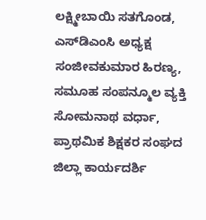ಲಕ್ಷ್ಮೀಬಾಯಿ ಸತಗೊಂಡ, ಎಸ್‍ಡಿಎಂಸಿ ಅಧ್ಯಕ್ಷ ಸಂಜೀವಕುಮಾರ ಹಿರಣ್ಯ, ಸಮೂಹ ಸಂಪನ್ಮೂಲ ವ್ಯಕ್ತಿ ಸೋಮನಾಥ ವರ್ಧಾ, ಪ್ರಾಥಮಿಕ ಶಿಕ್ಷಕರ ಸಂಘದ ಜಿಲ್ಲಾ ಕಾರ್ಯದರ್ಶಿ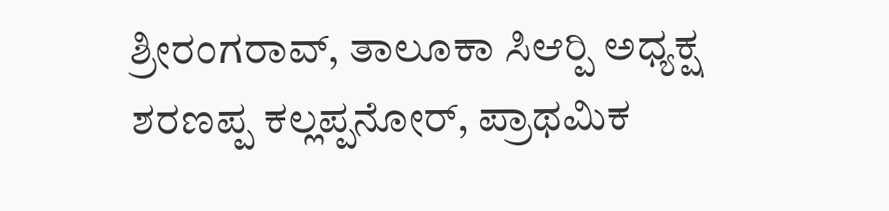ಶ್ರೀರಂಗರಾವ್, ತಾಲೂಕಾ ಸಿಆರ್‍ಪಿ ಅಧ್ಯಕ್ಷ ಶರಣಪ್ಪ ಕಲ್ಲಪ್ಪನೋರ್, ಪ್ರಾಥಮಿಕ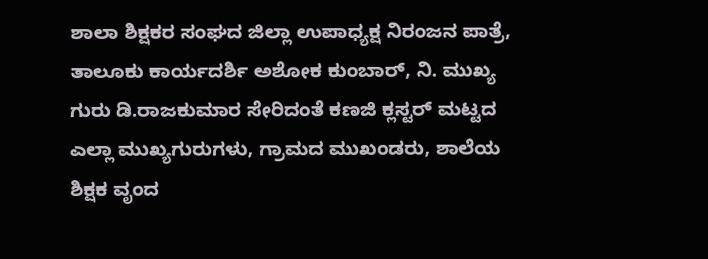ಶಾಲಾ ಶಿಕ್ಷಕರ ಸಂಘದ ಜಿಲ್ಲಾ ಉಪಾಧ್ಯಕ್ಷ ನಿರಂಜನ ಪಾತ್ರೆ, ತಾಲೂಕು ಕಾರ್ಯದರ್ಶಿ ಅಶೋಕ ಕುಂಬಾರ್, ನಿ. ಮುಖ್ಯ ಗುರು ಡಿ.ರಾಜಕುಮಾರ ಸೇರಿದಂತೆ ಕಣಜಿ ಕ್ಲಸ್ಟರ್ ಮಟ್ಟದ ಎಲ್ಲಾ ಮುಖ್ಯಗುರುಗಳು, ಗ್ರಾಮದ ಮುಖಂಡರು, ಶಾಲೆಯ ಶಿಕ್ಷಕ ವೃಂದ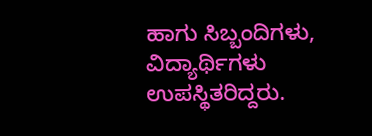ಹಾಗು ಸಿಬ್ಬಂದಿಗಳು, ವಿದ್ಯಾರ್ಥಿಗಳು ಉಪಸ್ಥಿತರಿದ್ದರು.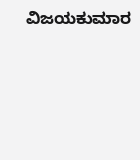ವಿಜಯಕುಮಾರ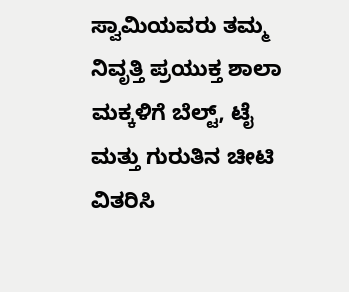ಸ್ವಾಮಿಯವರು ತಮ್ಮ ನಿವೃತ್ತಿ ಪ್ರಯುಕ್ತ ಶಾಲಾ ಮಕ್ಕಳಿಗೆ ಬೆಲ್ಟ್, ಟೈ ಮತ್ತು ಗುರುತಿನ ಚೀಟಿ ವಿತರಿಸಿ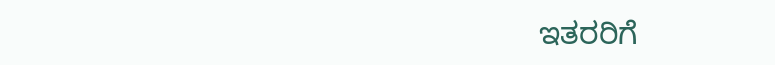ಇತರರಿಗೆ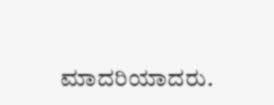ಮಾದರಿಯಾದರು.